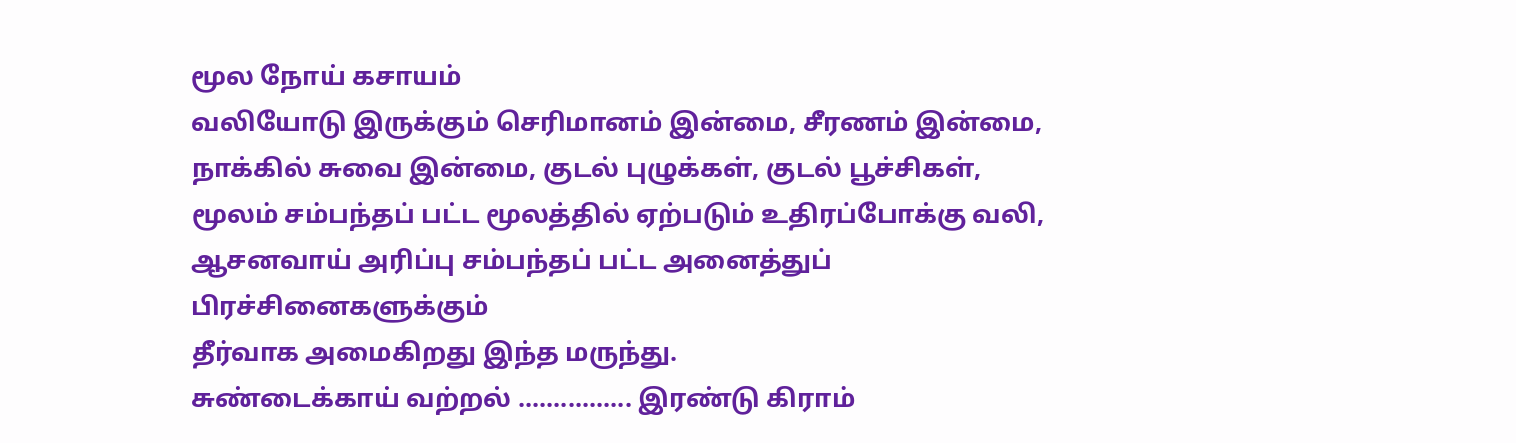மூல நோய் கசாயம்
வலியோடு இருக்கும் செரிமானம் இன்மை, சீரணம் இன்மை,
நாக்கில் சுவை இன்மை, குடல் புழுக்கள், குடல் பூச்சிகள்,
மூலம் சம்பந்தப் பட்ட மூலத்தில் ஏற்படும் உதிரப்போக்கு வலி,
ஆசனவாய் அரிப்பு சம்பந்தப் பட்ட அனைத்துப் பிரச்சினைகளுக்கும்
தீர்வாக அமைகிறது இந்த மருந்து.
சுண்டைக்காய் வற்றல் ................ இரண்டு கிராம்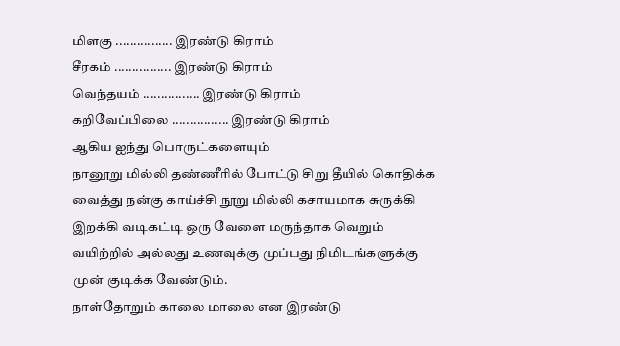மிளகு ................ இரண்டு கிராம்
சீரகம் ................ இரண்டு கிராம்
வெந்தயம் ................ இரண்டு கிராம்
கறிவேப்பிலை ................ இரண்டு கிராம்
ஆகிய ஐந்து பொருட்களையும்
நானூறு மில்லி தண்ணீரில் போட்டு சிறு தீயில் கொதிக்க வைத்து நன்கு காய்ச்சி நூறு மில்லி கசாயமாக சுருக்கி இறக்கி வடிகட்டி ஒரு வேளை மருந்தாக வெறும் வயிற்றில் அல்லது உணவுக்கு முப்பது நிமிடங்களுக்கு முன் குடிக்க வேண்டும்.
நாள்தோறும் காலை மாலை என இரண்டு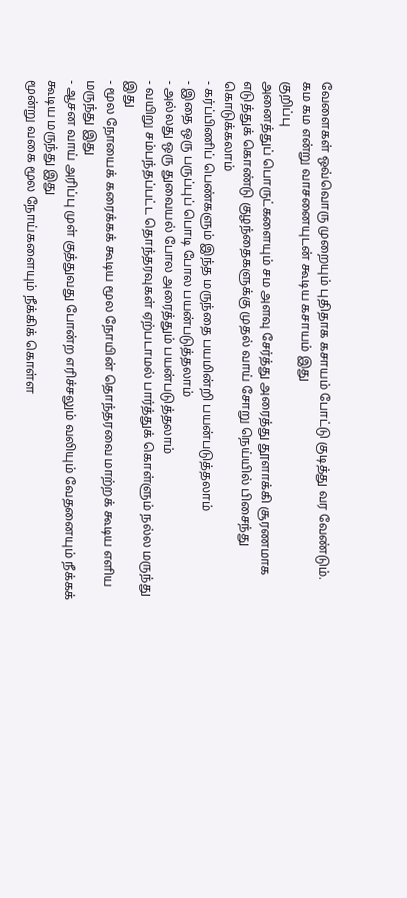வேளைகள் ஒவ்வொரு முறையும் புதிதாக கசாயம் போட்டு குடித்து வர வேண்டும்.
கம கம என்று வாசனையுடன் கூடிய கசாயம் இது
குறிப்பு
அனைத்துப் பொருட்களையும் சம அளவு சேர்த்து அரைத்து தூளாக்கி சூரணமாக எடுத்துக் கொண்டு குழந்தைகளுக்கு முதல் வாய் சோறு நெய்யில் பிசைந்து கொடுக்கலாம்
- கர்ப்பிணிப் பெண்களும் இந்த மருந்தை பயமின்றி பயன்படுத்தலாம்
- இதை ஒரு பருப்புப் பொடி போல பயன்படுத்தலாம்
- அல்லது ஒரு துவையல் போல அரைத்தும் பயன்படுத்தலாம்
- வயிறு சம்பந்தப்பட்ட தொந்தரவுகள் ஏற்படாமல் பார்த்துக் கொள்ளும் நல்ல மருந்து இது
- மூல நோயைக் கரைக்கக் கூடிய மூல நோயின் தொந்தரவை மாற்றக் கூடிய எளிய மருந்து இது
- ஆசன வாய் அரிப்பு முள் குத்துவது போன்ற எரிச்சலும் வலியும் வேதனையும் நீக்கக் கூடிய மருந்து இது
மூன்று வகை மூல நோய்களையும் நீக்கிக் கொள்ள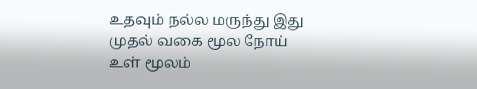உதவும் நல்ல மருந்து இது
முதல் வகை மூல நோய்
உள் மூலம்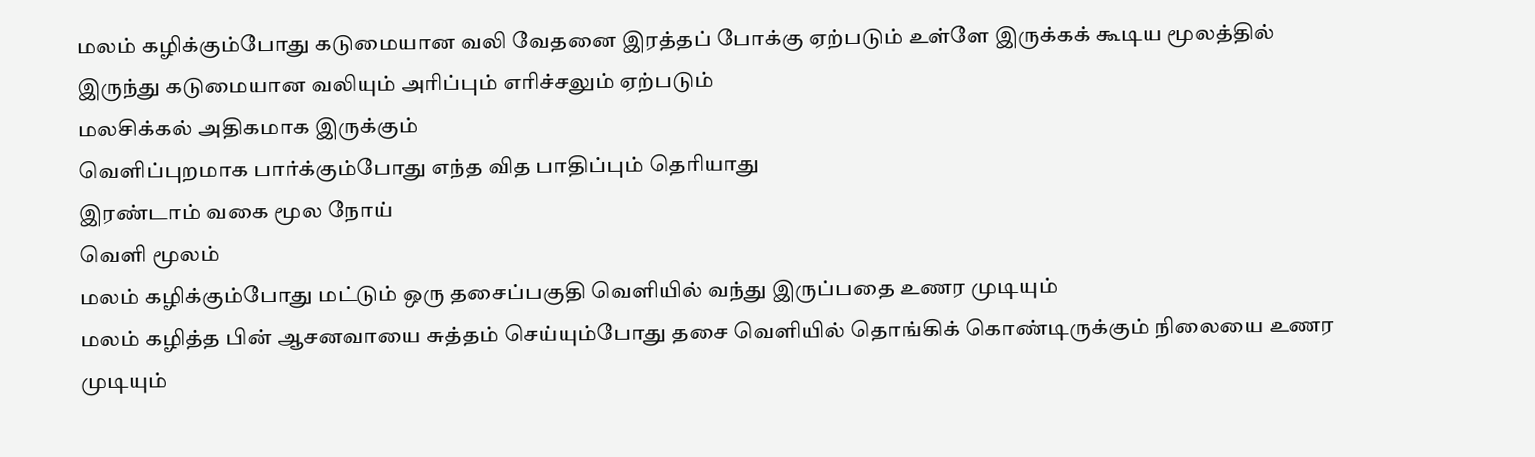மலம் கழிக்கும்போது கடுமையான வலி வேதனை இரத்தப் போக்கு ஏற்படும் உள்ளே இருக்கக் கூடிய மூலத்தில் இருந்து கடுமையான வலியும் அரிப்பும் எரிச்சலும் ஏற்படும்
மலசிக்கல் அதிகமாக இருக்கும்
வெளிப்புறமாக பார்க்கும்போது எந்த வித பாதிப்பும் தெரியாது
இரண்டாம் வகை மூல நோய்
வெளி மூலம்
மலம் கழிக்கும்போது மட்டும் ஒரு தசைப்பகுதி வெளியில் வந்து இருப்பதை உணர முடியும்
மலம் கழித்த பின் ஆசனவாயை சுத்தம் செய்யும்போது தசை வெளியில் தொங்கிக் கொண்டிருக்கும் நிலையை உணர முடியும்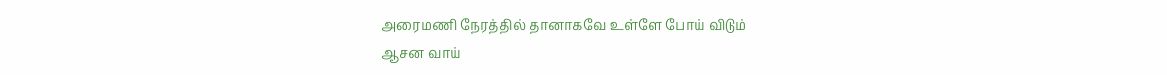அரைமணி நேரத்தில் தானாகவே உள்ளே போய் விடும்
ஆசன வாய்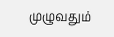முழுவதும்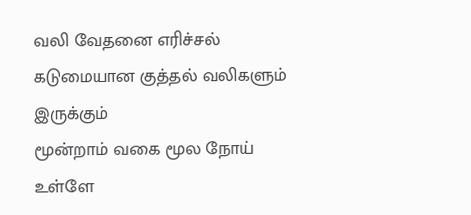வலி வேதனை எரிச்சல் கடுமையான குத்தல் வலிகளும் இருக்கும்
மூன்றாம் வகை மூல நோய்
உள்ளே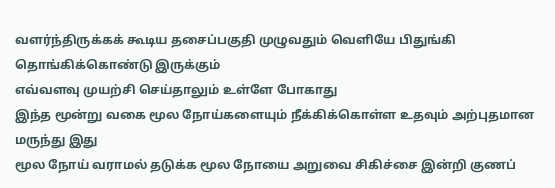வளர்ந்திருக்கக் கூடிய தசைப்பகுதி முழுவதும் வெளியே பிதுங்கி தொங்கிக்கொண்டு இருக்கும்
எவ்வளவு முயற்சி செய்தாலும் உள்ளே போகாது
இந்த மூன்று வகை மூல நோய்களையும் நீக்கிக்கொள்ள உதவும் அற்புதமான மருந்து இது
மூல நோய் வராமல் தடுக்க மூல நோயை அறுவை சிகிச்சை இன்றி குணப்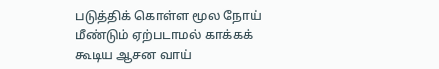படுத்திக் கொள்ள மூல நோய் மீண்டும் ஏற்படாமல் காக்கக் கூடிய ஆசன வாய்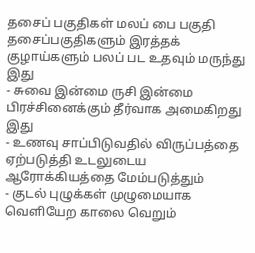தசைப் பகுதிகள் மலப் பை பகுதி தசைப்பகுதிகளும் இரத்தக் குழாய்களும் பலப் பட உதவும் மருந்து இது
- சுவை இன்மை ருசி இன்மை பிரச்சினைக்கும் தீர்வாக அமைகிறது இது
- உணவு சாப்பிடுவதில் விருப்பத்தை ஏற்படுத்தி உடலுடைய ஆரோக்கியத்தை மேம்படுத்தும்
- குடல் புழுக்கள் முழுமையாக வெளியேற காலை வெறும்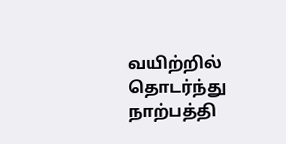வயிற்றில் தொடர்ந்து நாற்பத்தி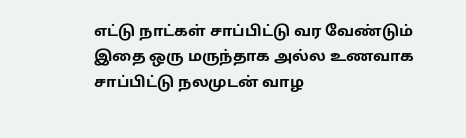எட்டு நாட்கள் சாப்பிட்டு வர வேண்டும்
இதை ஒரு மருந்தாக அல்ல உணவாக சாப்பிட்டு நலமுடன் வாழ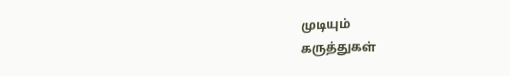முடியும்
கருத்துகள்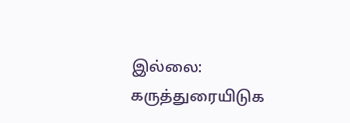இல்லை:
கருத்துரையிடுக